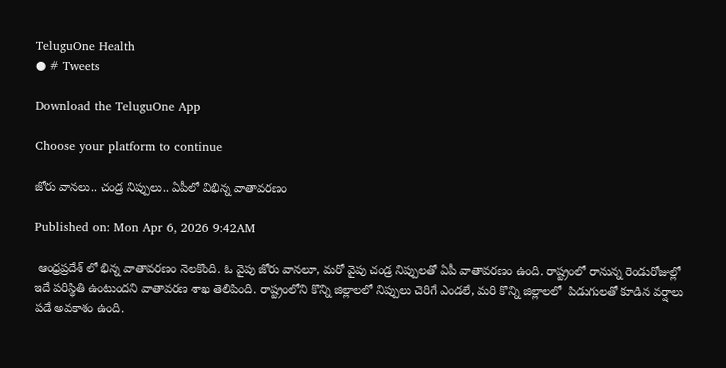TeluguOne Health
● # Tweets

Download the TeluguOne App

Choose your platform to continue

జోరు వానలు.. చండ్ర నిప్పులు.. ఏపీలో విభిన్న వాతావరణం

Published on: Mon Apr 6, 2026 9:42AM

 ఆంధ్రప్రదేశ్ లో భిన్న వాతావరణం నెలకొంది. ఓ వైపు జోరు వానలూ, మరో వైపు చండ్ర నిప్పులతో ఏపీ వాతావరణం ఉంది. రాష్ట్రంలో రానున్న రెండురోజుల్లో ఇదే పరిస్థితి ఉంటుందని వాతావరణ శాఖ తెలిపింది. రాష్ట్రంలోని కొన్ని జిల్లాలలో నిప్పులు చెరిగే ఎండలే, మరి కొన్ని జిల్లాలలో  పిడుగులతో కూడిన వర్షాలు పడే అవకాశం ఉంది.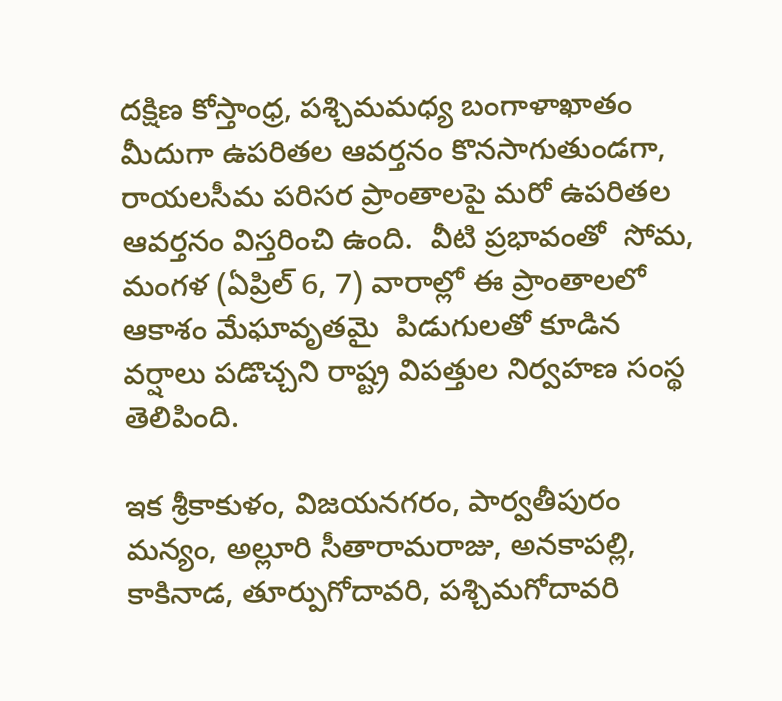దక్షిణ కోస్తాంధ్ర, పశ్చిమమధ్య బంగాళాఖాతం మీదుగా ఉపరితల ఆవర్తనం కొనసాగుతుండగా, రాయలసీమ పరిసర ప్రాంతాలపై మరో ఉపరితల ఆవర్తనం విస్తరించి ఉంది.  వీటి ప్రభావంతో  సోమ, మంగళ (ఏప్రిల్ 6, 7) వారాల్లో ఈ ప్రాంతాలలో ఆకాశం మేఘావృతమై  పిడుగులతో కూడిన వర్షాలు పడొచ్చని రాష్ట్ర విపత్తుల నిర్వహణ సంస్థ తెలిపింది.

ఇక శ్రీకాకుళం, విజయనగరం, పార్వతీపురం మన్యం, అల్లూరి సీతారామరాజు, అనకాపల్లి, కాకినాడ, తూర్పుగోదావరి, పశ్చిమగోదావరి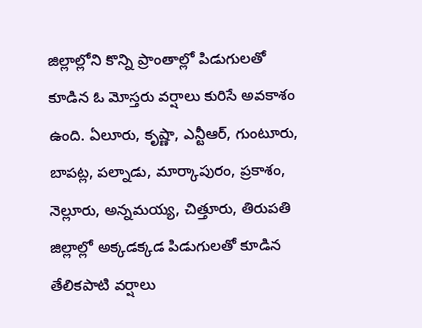జిల్లాల్లోని కొన్ని ప్రాంతాల్లో పిడుగులతో కూడిన ఓ మోస్తరు వర్షాలు కురిసే అవకాశం ఉంది. ఏలూరు, కృష్ణా, ఎన్టీఆర్, గుంటూరు, బాపట్ల, పల్నాడు, మార్కాపురం, ప్రకాశం, నెల్లూరు, అన్నమయ్య, చిత్తూరు, తిరుపతి జిల్లాల్లో అక్కడక్కడ పిడుగులతో కూడిన తేలికపాటి వర్షాలు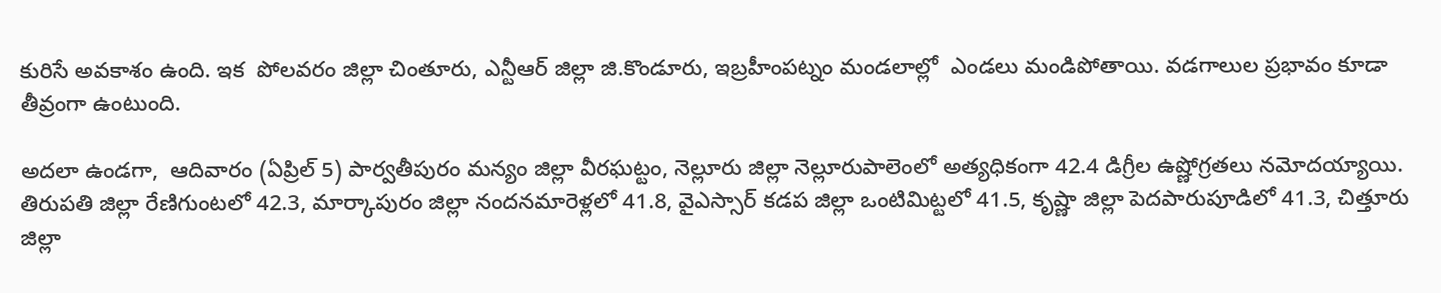కురిసే అవకాశం ఉంది. ఇక  పోలవరం జిల్లా చింతూరు, ఎన్టీఆర్ జిల్లా జి.కొండూరు, ఇబ్రహీంపట్నం మండలాల్లో  ఎండలు మండిపోతాయి. వడగాలుల ప్రభావం కూడా తీవ్రంగా ఉంటుంది.

అదలా ఉండగా,  ఆదివారం (ఏప్రిల్ 5) పార్వతీపురం మన్యం జిల్లా వీరఘట్టం, నెల్లూరు జిల్లా నెల్లూరుపాలెంలో అత్యధికంగా 42.4 డిగ్రీల ఉష్ణోగ్రతలు నమోదయ్యాయి. తిరుపతి జిల్లా రేణిగుంటలో 42.3, మార్కాపురం జిల్లా నందనమారెళ్లలో 41.8, వైఎస్సార్ కడప జిల్లా ఒంటిమిట్టలో 41.5, కృష్ణా జిల్లా పెదపారుపూడిలో 41.3, చిత్తూరు జిల్లా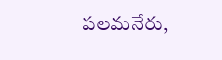పలమనేరు,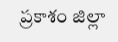ప్రకాశం జిల్లా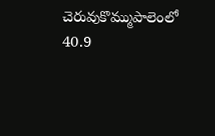చెరువుకొమ్ముపాలెంలో 40.9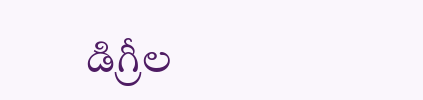డిగ్రీల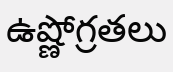ఉష్ణోగ్రతలు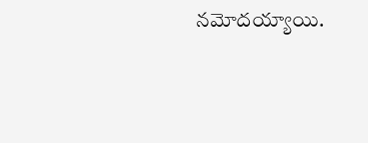నమోదయ్యాయి.